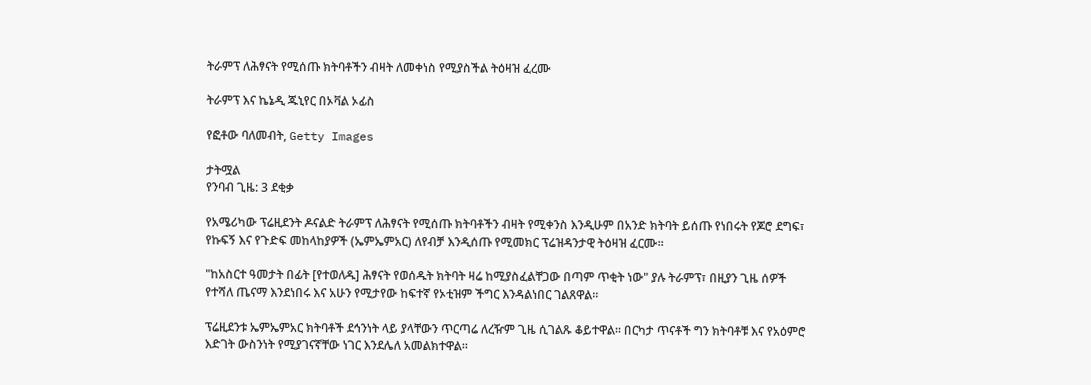ትራምፕ ለሕፃናት የሚሰጡ ክትባቶችን ብዛት ለመቀነስ የሚያስችል ትዕዛዝ ፈረሙ

ትራምፕ እና ኬኔዲ ጁኒየር በኦቫል ኦፊስ

የፎቶው ባለመብት, Getty Images

ታትሟል
የንባብ ጊዜ: 3 ደቂቃ

የአሜሪካው ፕሬዚደንት ዶናልድ ትራምፕ ለሕፃናት የሚሰጡ ክትባቶችን ብዛት የሚቀንስ እንዲሁም በአንድ ክትባት ይሰጡ የነበሩት የጆሮ ደግፍ፣ የኩፍኝ እና የጉድፍ መከላከያዎች (ኤምኤምአር) ለየብቻ እንዲሰጡ የሚመክር ፕሬዝዳንታዊ ትዕዛዝ ፈርሙ።

"ከአስርተ ዓመታት በፊት [የተወለዱ] ሕፃናት የወሰዱት ክትባት ዛሬ ከሚያስፈልቸጋው በጣም ጥቂት ነው" ያሉ ትራምፕ፣ በዚያን ጊዜ ሰዎች የተሻለ ጤናማ እንደነበሩ እና አሁን የሚታየው ከፍተኛ የኦቲዝም ችግር እንዳልነበር ገልጸዋል።

ፕሬዚደንቱ ኤምኤምአር ክትባቶች ደኅንነት ላይ ያላቸውን ጥርጣሬ ለረዥም ጊዜ ሲገልጹ ቆይተዋል። በርካታ ጥናቶች ግን ክትባቶቹ እና የአዕምሮ እድገት ውስንነት የሚያገናኛቸው ነገር እንደሌለ አመልክተዋል።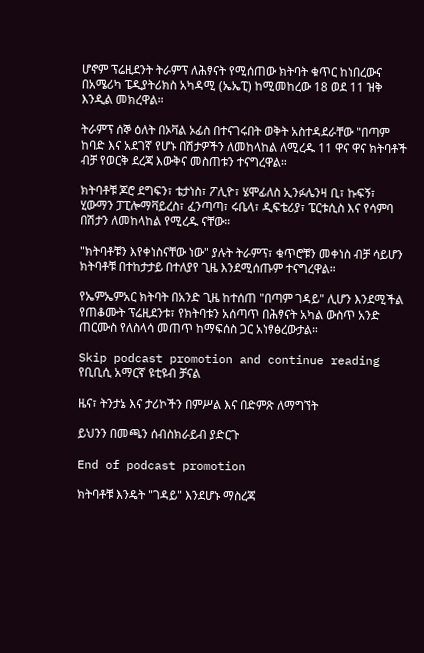ሆኖም ፕሬዚደንት ትራምፕ ለሕፃናት የሚሰጠው ክትባት ቁጥር ከነበረውና በአሜሪካ ፔዲያትሪክስ አካዳሚ (ኤኤፒ) ከሚመከረው 18 ወደ 11 ዝቅ እንዲል መክረዋል።

ትራምፕ ሰኞ ዕለት በኦቫል ኦፊስ በተናገሩበት ወቅት አስተዳደራቸው "በጣም ከባድ እና አደገኛ የሆኑ በሽታዎችን ለመከላከል ለሚረዱ 11 ዋና ዋና ክትባቶች ብቻ የወርቅ ደረጃ እውቅና መስጠቱን ተናግረዋል።

ክትባቶቹ ጆሮ ደግፍን፣ ቴታነስ፣ ፖሊዮ፣ ሄሞፊለስ ኢንፉሌንዛ ቢ፣ ኩፍኝ፣ ሂውማን ፓፒሎማቫይረስ፣ ፈንጣጣ፣ ሩቤላ፣ ዲፍቴሪያ፣ ፔርቱሲስ እና የሳምባ በሽታን ለመከላከል የሚረዱ ናቸው።

"ክትባቶቹን እየቀነስናቸው ነው" ያሉት ትራምፕ፣ ቁጥሮቹን መቀነስ ብቻ ሳይሆን ክትባቶቹ በተከታታይ በተለያየ ጊዜ እንደሚሰጡም ተናግረዋል።

የኤምኤምአር ክትባት በአንድ ጊዜ ከተሰጠ "በጣም ገዳይ" ሊሆን እንደሚችል የጠቆሙት ፕሬዚደንቱ፣ የክትባቱን አሰጣጥ በሕፃናት አካል ውስጥ አንድ ጠርሙስ የለስላሳ መጠጥ ከማፍሰስ ጋር አነፃፅረውታል።

Skip podcast promotion and continue reading
የቢቢሲ አማርኛ ዩቲዩብ ቻናል

ዜና፣ ትንታኔ እና ታሪኮችን በምሥል እና በድምጽ ለማግኘት

ይህንን በመጫን ሰብስክራይብ ያድርጉ

End of podcast promotion

ክትባቶቹ እንዴት "ገዳይ" እንደሆኑ ማስረጃ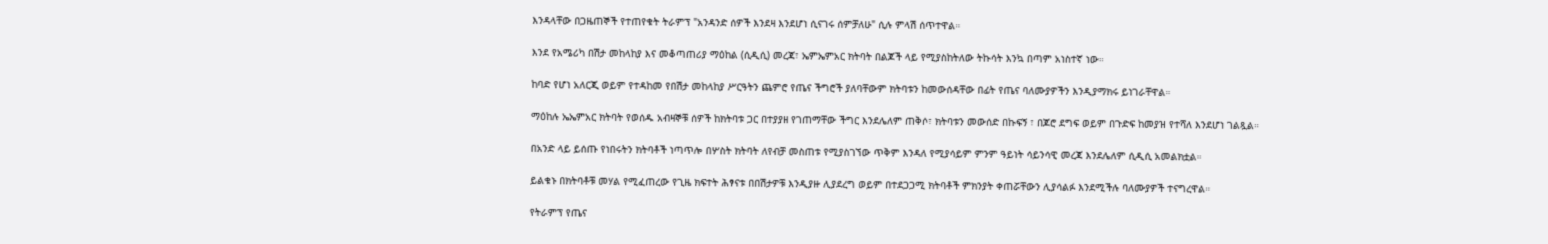እንዳላቸው በጋዜጠኞች የተጠየቁት ትራምፕ "አንዳንድ ሰዎች እንደዛ እንደሆነ ሲናገሩ ሰምቻለሁ" ሲሉ ምላሽ ሰጥተዋል።

እንደ የአሜሪካ በሽታ መከላከያ እና መቆጣጠሪያ ማዕከል (ሲዲሲ) መረጃ፣ ኤምኤምአር ክትባት በልጆች ላይ የሚያስከትለው ትኩሳት እንኳ በጣም አነስተኛ ነው።

ከባድ የሆነ አለርጂ ወይም የተዳከመ የበሽታ መከላከያ ሥርዓትን ጨምሮ የጤና ችግሮች ያለባቸውም ክትባቱን ከመውሰዳቸው በፊት የጤና ባለሙያዎችን እንዲያማክሩ ይነገራቸዋል።

ማዕከሉ ኤኤምአር ክትባት የወሰዱ አብዛኞቹ ሰዎች ከክትባቱ ጋር በተያያዘ የገጠማቸው ችግር እንደሌለም ጠቅሶ፣ ክትባቱን መውሰድ በኩፍኝ ፣ በጆሮ ደግፍ ወይም በጉድፍ ከመያዝ የተሻለ እንደሆነ ገልጿል።

በአንድ ላይ ይሰጡ የነበሩትን ክትባቶች ነጣጥሎ በሦስት ክትባት ለየብቻ መስጠቱ የሚያስገኘው ጥቅም እንዳለ የሚያሳይም ምንም ዓይነት ሳይንሳዊ መረጃ እንደሌለም ሲዲሲ አመልክቷል።

ይልቁኑ በክትባቶቹ መሃል የሚፈጠረው የጊዜ ክፍተት ሕፃናቱ በበሽታዎቹ እንዲያዙ ሊያደረግ ወይም በተደጋጋሚ ክትባቶች ምክንያት ቀጠሯቸውን ሊያሳልፉ እንደሚችሉ ባለሙያዎች ተናግረዋል።

የትራምፕ የጤና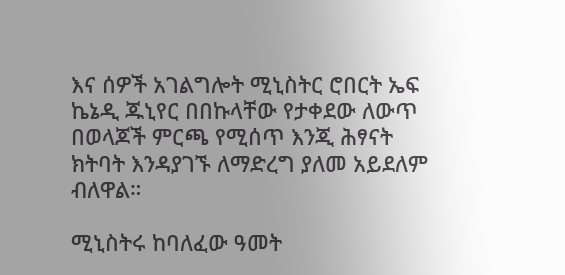እና ሰዎች አገልግሎት ሚኒስትር ሮበርት ኤፍ ኬኔዲ ጁኒየር በበኩላቸው የታቀደው ለውጥ በወላጆች ምርጫ የሚሰጥ እንጂ ሕፃናት ክትባት እንዳያገኙ ለማድረግ ያለመ አይደለም ብለዋል።

ሚኒስትሩ ከባለፈው ዓመት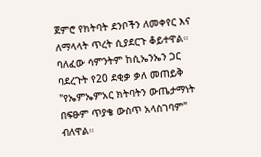ጀምሮ የክትባት ደንቦችን ለመቀየር እና ለማላላት ጥረት ሲያደርጉ ቆይተዋል። ባለፈው ሳምንትም ከሲኤንኤን ጋር ባደረጉት የ20 ደቂቃ ቃለ መጠይቅ "የኤምኤምአር ክትባትን ውጤታማነት በፍፁም ጥያቄ ውስጥ አላስገባም" ብለዋል።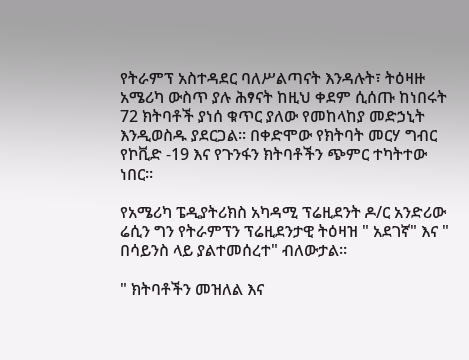የትራምፕ አስተዳደር ባለሥልጣናት እንዳሉት፣ ትዕዛዙ አሜሪካ ውስጥ ያሉ ሕፃናት ከዚህ ቀደም ሲሰጡ ከነበሩት 72 ክትባቶች ያነሰ ቁጥር ያለው የመከላከያ መድኃኒት እንዲወስዱ ያደርጋል። በቀድሞው የክትባት መርሃ ግብር የኮቪድ -19 እና የጉንፋን ክትባቶችን ጭምር ተካትተው ነበር።

የአሜሪካ ፔዲያትሪክስ አካዳሚ ፕሬዚደንት ዶ/ር አንድሪው ሬሲን ግን የትራምፕን ፕሬዚደንታዊ ትዕዛዝ " አደገኛ" እና " በሳይንስ ላይ ያልተመሰረተ" ብለውታል።

" ክትባቶችን መዝለል እና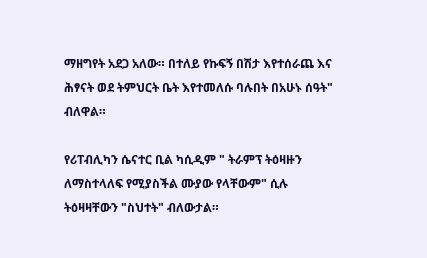ማዘግየት አደጋ አለው። በተለይ የኩፍኝ በሽታ እየተሰራጨ እና ሕፃናት ወደ ትምህርት ቤት እየተመለሱ ባሉበት በአሁኑ ሰዓት" ብለዋል።

የሪፐብሊካን ሴናተር ቢል ካሲዲም " ትራምፕ ትዕዛዙን ለማስተላለፍ የሚያስችል ሙያው የላቸውም" ሲሉ ትዕዛዛቸውን "ስህተት" ብለውታል።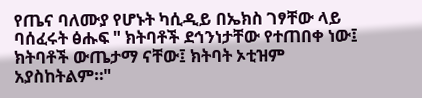የጤና ባለሙያ የሆኑት ካሲዲይ በኤክስ ገፃቸው ላይ ባሰፈሩት ፅሑፍ " ክትባቶች ደኅንነታቸው የተጠበቀ ነው፤ ክትባቶች ውጤታማ ናቸው፤ ክትባት ኦቲዝም አያስከትልም።"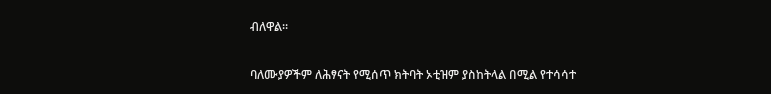ብለዋል።

ባለሙያዎችም ለሕፃናት የሚሰጥ ክትባት ኦቲዝም ያስከትላል በሚል የተሳሳተ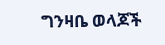ግንዛቤ ወላጆች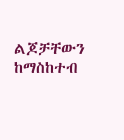ልጆቻቸውን ከማስከተብ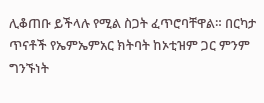ሊቆጠቡ ይችላሉ የሚል ስጋት ፈጥሮባቸዋል። በርካታ ጥናቶች የኤምኤምአር ክትባት ከኦቲዝም ጋር ምንም ግንኙነት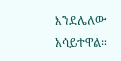እንደሌለው አሳይተዋል።